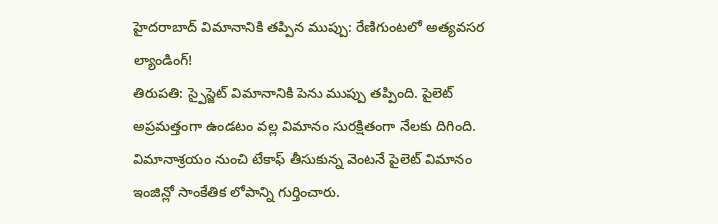హైదరాబాద్ విమానానికి తప్పిన ముప్పు: రేణిగుంటలో అత్యవసర ల్యాండింగ్!
తిరుపతి: స్పైస్జెట్ విమానానికి పెను ముప్పు తప్పింది. పైలెట్ అప్రమత్తంగా ఉండటం వల్ల విమానం సురక్షితంగా నేలకు దిగింది. విమానాశ్రయం నుంచి టేకాఫ్ తీసుకున్న వెంటనే పైలెట్ విమానం ఇంజిన్లో సాంకేతిక లోపాన్ని గుర్తించారు.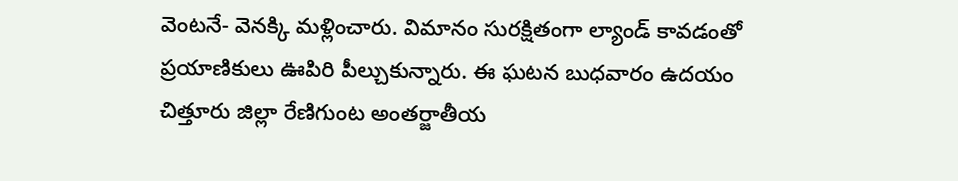వెంటనే- వెనక్కి మళ్లించారు. విమానం సురక్షితంగా ల్యాండ్ కావడంతో ప్రయాణికులు ఊపిరి పీల్చుకున్నారు. ఈ ఘటన బుధవారం ఉదయం చిత్తూరు జిల్లా రేణిగుంట అంతర్జాతీయ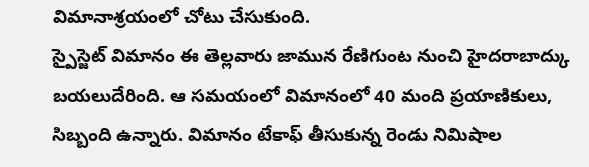విమానాశ్రయంలో చోటు చేసుకుంది.
స్పైస్జెట్ విమానం ఈ తెల్లవారు జామున రేణిగుంట నుంచి హైదరాబాద్కు బయలుదేరింది. ఆ సమయంలో విమానంలో 40 మంది ప్రయాణికులు, సిబ్బంది ఉన్నారు. విమానం టేకాఫ్ తీసుకున్న రెండు నిమిషాల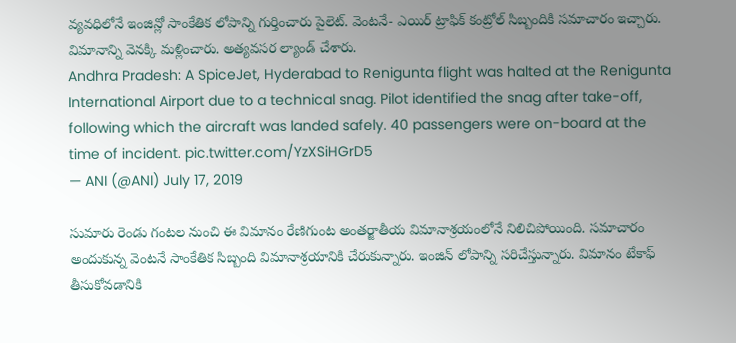వ్యవధిలోనే ఇంజిన్లో సాంకేతిక లోపాన్ని గుర్తించారు పైలెట్. వెంటనే- ఎయిర్ ట్రాఫిక్ కంట్రోల్ సిబ్బందికి సమాచారం ఇచ్చారు. విమానాన్ని వెనక్కి మళ్లించారు. అత్యవసర ల్యాండ్ చేశారు.
Andhra Pradesh: A SpiceJet, Hyderabad to Renigunta flight was halted at the Renigunta International Airport due to a technical snag. Pilot identified the snag after take-off, following which the aircraft was landed safely. 40 passengers were on-board at the time of incident. pic.twitter.com/YzXSiHGrD5
— ANI (@ANI) July 17, 2019

సుమారు రెండు గంటల నుంచి ఈ విమానం రేణిగుంట అంతర్జాతీయ విమానాశ్రయంలోనే నిలిచిపోయింది. సమాచారం అందుకున్న వెంటనే సాంకేతిక సిబ్బంది విమానాశ్రయానికి చేరుకున్నారు. ఇంజిన్ లోపాన్ని సరిచేస్తున్నారు. విమానం టేకాఫ్ తీసుకోవడానికి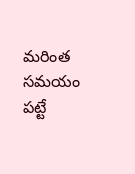మరింత సమయం పట్టే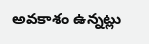అవకాశం ఉన్నట్లు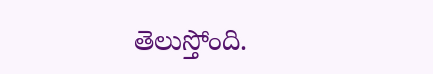తెలుస్తోంది.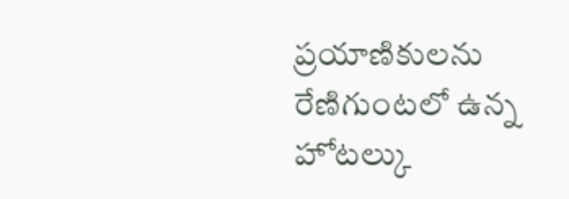ప్రయాణికులను రేణిగుంటలో ఉన్న హోటల్కు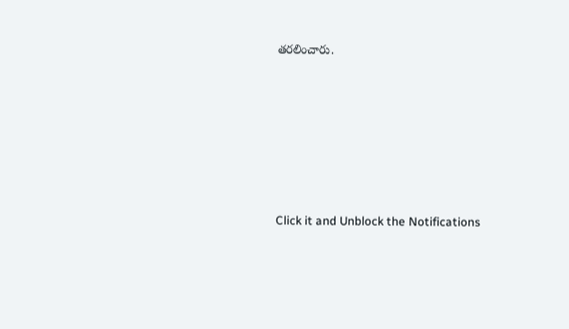తరలించారు.












Click it and Unblock the Notifications